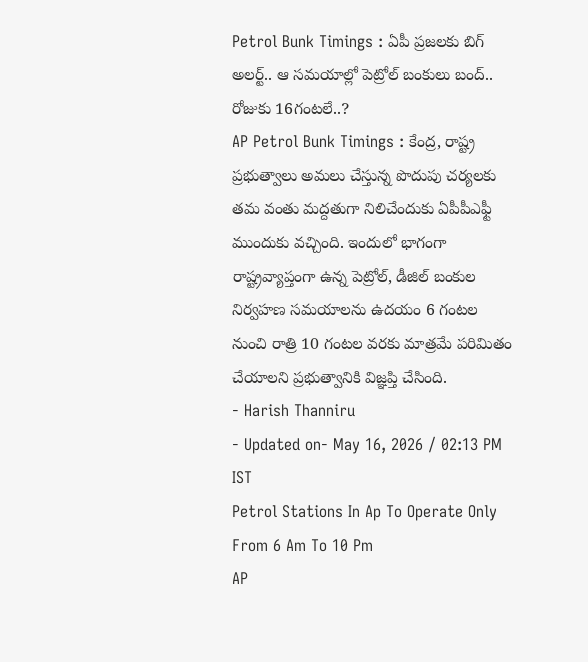Petrol Bunk Timings : ఏపీ ప్రజలకు బిగ్ అలర్ట్.. ఆ సమయాల్లో పెట్రోల్ బంకులు బంద్.. రోజుకు 16గంటలే..?
AP Petrol Bunk Timings : కేంద్ర, రాష్ట్ర ప్రభుత్వాలు అమలు చేస్తున్న పొదుపు చర్యలకు తమ వంతు మద్దతుగా నిలిచేందుకు ఏపీపీఎఫ్టీ ముందుకు వచ్చింది. ఇందులో భాగంగా రాష్ట్రవ్యాప్తంగా ఉన్న పెట్రోల్, డీజిల్ బంకుల నిర్వహణ సమయాలను ఉదయం 6 గంటల నుంచి రాత్రి 10 గంటల వరకు మాత్రమే పరిమితం చేయాలని ప్రభుత్వానికి విజ్ఞప్తి చేసింది.
- Harish Thanniru
- Updated on- May 16, 2026 / 02:13 PM IST
Petrol Stations In Ap To Operate Only From 6 Am To 10 Pm
AP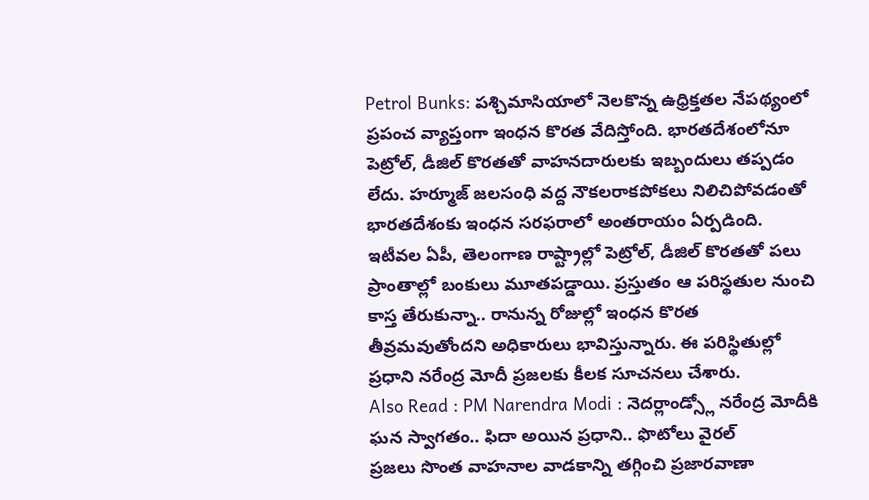Petrol Bunks: పశ్చిమాసియాలో నెలకొన్న ఉధ్రిక్తతల నేపథ్యంలో ప్రపంచ వ్యాప్తంగా ఇంధన కొరత వేదిస్తోంది. భారతదేశంలోనూ పెట్రోల్, డీజిల్ కొరతతో వాహనదారులకు ఇబ్బందులు తప్పడం లేదు. హర్మూజ్ జలసంధి వద్ద నౌకలరాకపోకలు నిలిచిపోవడంతో భారతదేశంకు ఇంధన సరఫరాలో అంతరాయం ఏర్పడింది. ఇటీవల ఏపీ, తెలంగాణ రాష్ట్రాల్లో పెట్రోల్, డీజిల్ కొరతతో పలు ప్రాంతాల్లో బంకులు మూతపడ్డాయి. ప్రస్తుతం ఆ పరిస్థతుల నుంచి కాస్త తేరుకున్నా.. రానున్న రోజుల్లో ఇంధన కొరత తీవ్రమవుతోందని అధికారులు భావిస్తున్నారు. ఈ పరిస్థితుల్లో ప్రధాని నరేంద్ర మోదీ ప్రజలకు కీలక సూచనలు చేశారు.
Also Read : PM Narendra Modi : నెదర్లాండ్స్లో నరేంద్ర మోదీకి ఘన స్వాగతం.. ఫిదా అయిన ప్రధాని.. ఫొటోలు వైరల్
ప్రజలు సొంత వాహనాల వాడకాన్ని తగ్గించి ప్రజారవాణా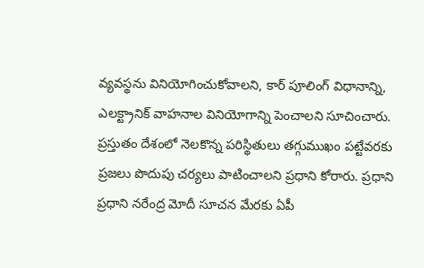వ్యవస్థను వినియోగించుకోవాలని, కార్ పూలింగ్ విధానాన్ని, ఎలక్ట్రానిక్ వాహనాల వినియోగాన్ని పెంచాలని సూచించారు. ప్రస్తుతం దేశంలో నెలకొన్న పరిస్థితులు తగ్గుముఖం పట్టేవరకు ప్రజలు పొదుపు చర్యలు పాటించాలని ప్రధాని కోరారు. ప్రధాని ప్రధాని నరేంద్ర మోదీ సూచన మేరకు ఏపీ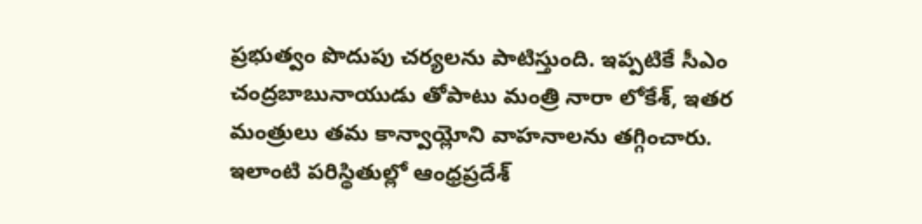ప్రభుత్వం పొదుపు చర్యలను పాటిస్తుంది. ఇప్పటికే సీఎం చంద్రబాబునాయుడు తోపాటు మంత్రి నారా లోకేశ్, ఇతర మంత్రులు తమ కాన్వాయ్లోని వాహనాలను తగ్గించారు. ఇలాంటి పరిస్థితుల్లో ఆంధ్రప్రదేశ్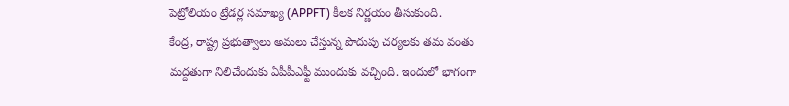పెట్రోలియం ట్రేడర్ల సమాఖ్య (APPFT) కీలక నిర్ణయం తీసుకుంది.
కేంద్ర, రాష్ట్ర ప్రభుత్వాలు అమలు చేస్తున్న పొదుపు చర్యలకు తమ వంతు మద్దతుగా నిలిచేందుకు ఏపీపీఎఫ్టీ ముందుకు వచ్చింది. ఇందులో భాగంగా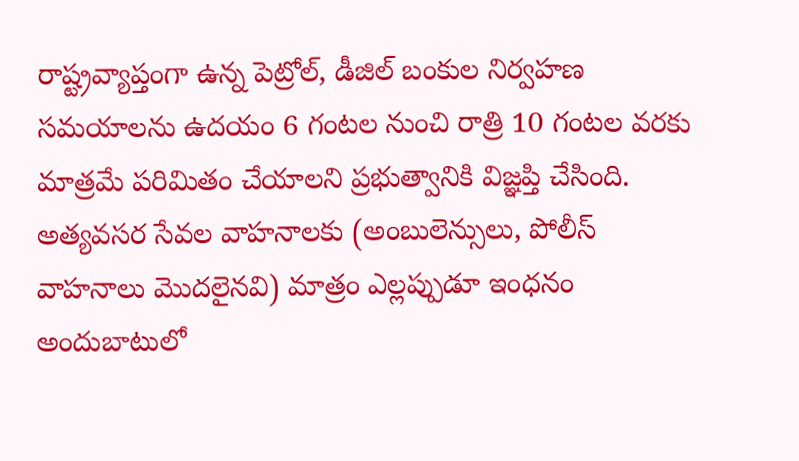రాష్ట్రవ్యాప్తంగా ఉన్న పెట్రోల్, డీజిల్ బంకుల నిర్వహణ సమయాలను ఉదయం 6 గంటల నుంచి రాత్రి 10 గంటల వరకు మాత్రమే పరిమితం చేయాలని ప్రభుత్వానికి విజ్ఞప్తి చేసింది. అత్యవసర సేవల వాహనాలకు (అంబులెన్సులు, పోలీస్ వాహనాలు మొదలైనవి) మాత్రం ఎల్లప్పుడూ ఇంధనం అందుబాటులో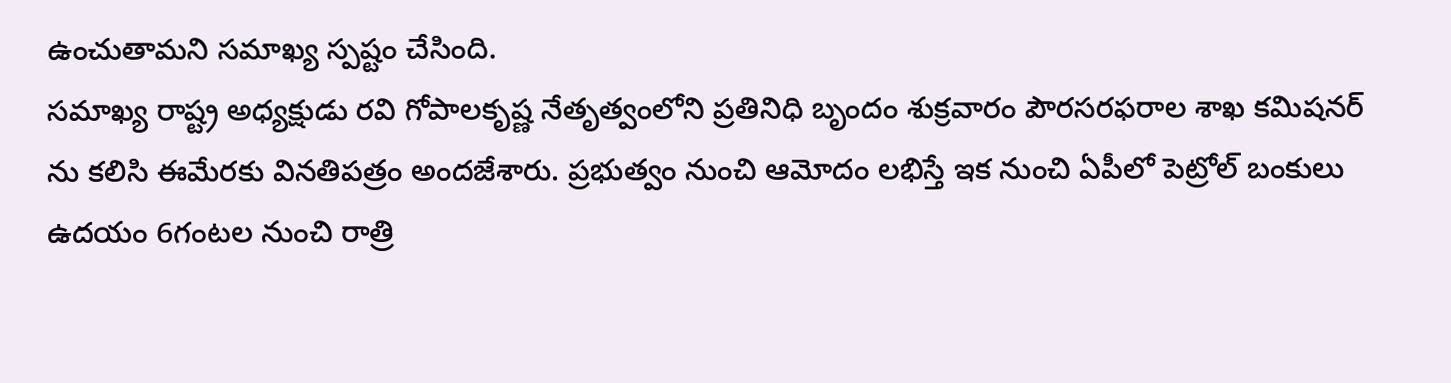ఉంచుతామని సమాఖ్య స్పష్టం చేసింది.
సమాఖ్య రాష్ట్ర అధ్యక్షుడు రవి గోపాలకృష్ణ నేతృత్వంలోని ప్రతినిధి బృందం శుక్రవారం పౌరసరఫరాల శాఖ కమిషనర్ ను కలిసి ఈమేరకు వినతిపత్రం అందజేశారు. ప్రభుత్వం నుంచి ఆమోదం లభిస్తే ఇక నుంచి ఏపీలో పెట్రోల్ బంకులు ఉదయం 6గంటల నుంచి రాత్రి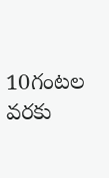10గంటల వరకు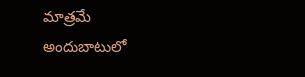మాత్రమే అందుబాటులో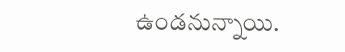ఉండనున్నాయి.